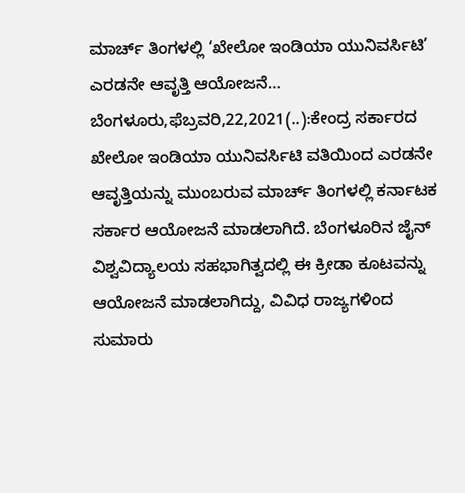ಮಾರ್ಚ್ ತಿಂಗಳಲ್ಲಿ ‘ಖೇಲೋ ಇಂಡಿಯಾ ಯುನಿವರ್ಸಿಟಿ’ ಎರಡನೇ ಆವೃತ್ತಿ ಆಯೋಜನೆ… ಬೆಂಗಳೂರು,ಫೆಬ್ರವರಿ,22,2021(..):ಕೇಂದ್ರ ಸರ್ಕಾರದ ಖೇಲೋ ಇಂಡಿಯಾ ಯುನಿವರ್ಸಿಟಿ ವತಿಯಿಂದ ಎರಡನೇ ಆವೃತ್ತಿಯನ್ನು ಮುಂಬರುವ ಮಾರ್ಚ್ ತಿಂಗಳಲ್ಲಿ ಕರ್ನಾಟಕ ಸರ್ಕಾರ ಆಯೋಜನೆ ಮಾಡಲಾಗಿದೆ. ಬೆಂಗಳೂರಿನ ಜೈನ್ ವಿಶ್ವವಿದ್ಯಾಲಯ ಸಹಭಾಗಿತ್ವದಲ್ಲಿ ಈ ಕ್ರೀಡಾ ಕೂಟವನ್ನು ಆಯೋಜನೆ ಮಾಡಲಾಗಿದ್ದು, ವಿವಿಧ ರಾಜ್ಯಗಳಿಂದ ಸುಮಾರು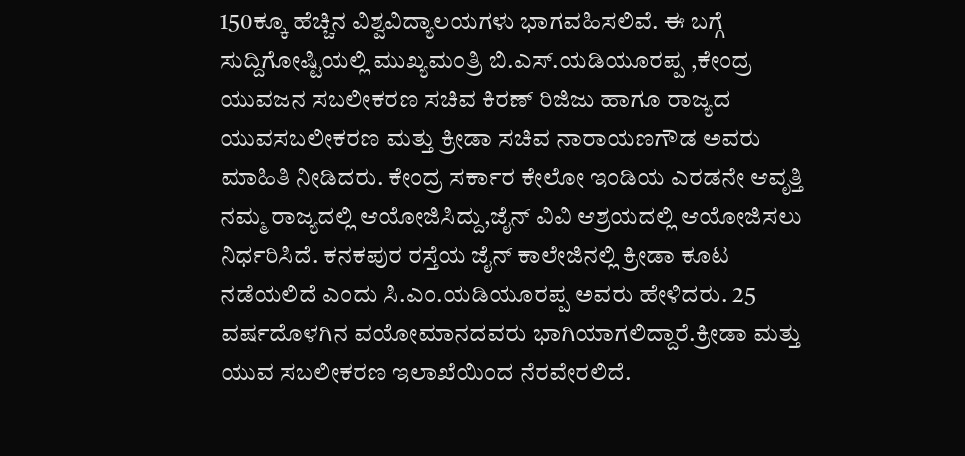150ಕ್ಕೂ ಹೆಚ್ಚಿನ ವಿಶ್ವವಿದ್ಯಾಲಯಗಳು ಭಾಗವಹಿಸಲಿವೆ. ಈ ಬಗ್ಗೆ ಸುದ್ದಿಗೋಷ್ಟಿಯಲ್ಲಿ ಮುಖ್ಯಮಂತ್ರಿ ಬಿ.ಎಸ್.ಯಡಿಯೂರಪ್ಪ ,ಕೇಂದ್ರ ಯುವಜನ ಸಬಲೀಕರಣ ಸಚಿವ ಕಿರಣ್ ರಿಜಿಜು ಹಾಗೂ ರಾಜ್ಯದ ಯುವಸಬಲೀಕರಣ ಮತ್ತು ಕ್ರೀಡಾ ಸಚಿವ ನಾರಾಯಣಗೌಡ ಅವರು ಮಾಹಿತಿ ನೀಡಿದರು. ಕೇಂದ್ರ ಸರ್ಕಾರ ಕೇಲೋ ಇಂಡಿಯ ಎರಡನೇ ಆವೃತ್ತಿ ನಮ್ಮ ರಾಜ್ಯದಲ್ಲಿ ಆಯೋಜಿಸಿದ್ದು,ಜೈನ್ ವಿವಿ ಆಶ್ರಯದಲ್ಲಿ ಆಯೋಜಿಸಲು ನಿರ್ಧರಿಸಿದೆ. ಕನಕಪುರ ರಸ್ತೆಯ ಜೈನ್ ಕಾಲೇಜಿನಲ್ಲಿ ಕ್ರೀಡಾ ಕೂಟ ನಡೆಯಲಿದೆ ಎಂದು ಸಿ.ಎಂ.ಯಡಿಯೂರಪ್ಪ ಅವರು ಹೇಳಿದರು. 25 ವರ್ಷದೊಳಗಿನ ವಯೋಮಾನದವರು ಭಾಗಿಯಾಗಲಿದ್ದಾರೆ.ಕ್ರೀಡಾ ಮತ್ತು ಯುವ ಸಬಲೀಕರಣ ಇಲಾಖೆಯಿಂದ ನೆರವೇರಲಿದೆ.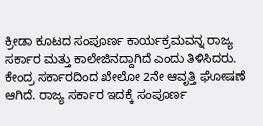ಕ್ರೀಡಾ ಕೂಟದ ಸಂಪೂರ್ಣ ಕಾರ್ಯಕ್ರಮವನ್ನ ರಾಜ್ಯ ಸರ್ಕಾರ ಮತ್ತು ಕಾಲೇಜಿನದ್ದಾಗಿದೆ‌ ಎಂದು ತಿಳಿಸಿದರು. ಕೇಂದ್ರ ಸರ್ಕಾರದಿಂದ ಖೇಲೋ 2ನೇ ಆವೃತ್ತಿ ಘೋಷಣೆ ಆಗಿದೆ. ರಾಜ್ಯ ಸರ್ಕಾರ ಇದಕ್ಕೆ ಸಂಪೂರ್ಣ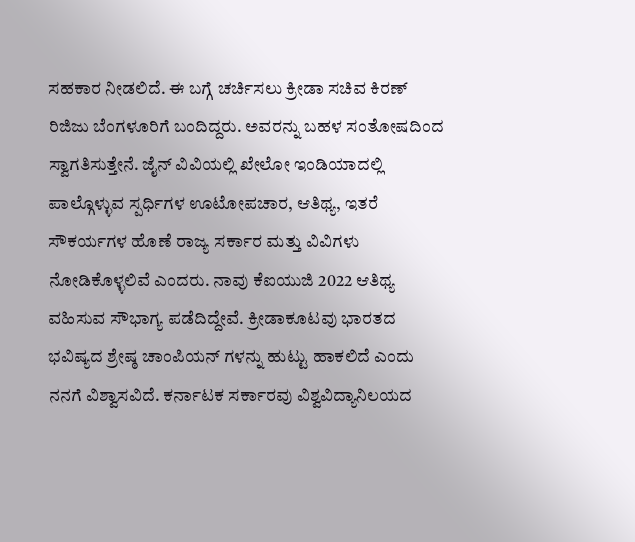ಸಹಕಾರ ನೀಡಲಿದೆ. ಈ ಬಗ್ಗೆ ಚರ್ಚಿಸಲು ಕ್ರೀಡಾ ಸಚಿವ ಕಿರಣ್ ರಿಜಿಜು ಬೆಂಗಳೂರಿಗೆ ಬಂದಿದ್ದರು. ಅವರನ್ನು ಬಹಳ ಸಂತೋಷದಿಂದ ಸ್ವಾಗತಿಸುತ್ತೇನೆ. ಜೈನ್ ವಿವಿಯಲ್ಲಿ ಖೇಲೋ ಇಂಡಿಯಾದಲ್ಲಿ ಪಾಲ್ಗೊಳ್ಳುವ ಸ್ಪರ್ಧಿಗಳ ಊಟೋಪಚಾರ, ಆತಿಥ್ಯ, ಇತರೆ ಸೌಕರ್ಯಗಳ ಹೊಣೆ ರಾಜ್ಯ ಸರ್ಕಾರ ಮತ್ತು ವಿವಿಗಳು ನೋಡಿಕೊಳ್ಳಲಿವೆ ಎಂದರು. ನಾವು ಕೆಐಯುಜಿ 2022 ಆತಿಥ್ಯ ವಹಿಸುವ ಸೌಭಾಗ್ಯ ಪಡೆದಿದ್ದೇವೆ. ಕ್ರೀಡಾಕೂಟವು ಭಾರತದ ಭವಿಷ್ಯದ ಶ್ರೇಷ್ಠ ಚಾಂಪಿಯನ್ ಗಳನ್ನು ಹುಟ್ಟು ಹಾಕಲಿದೆ ಎಂದು ನನಗೆ ವಿಶ್ವಾಸವಿದೆ. ಕರ್ನಾಟಕ ಸರ್ಕಾರವು ವಿಶ್ವವಿದ್ಯಾನಿಲಯದ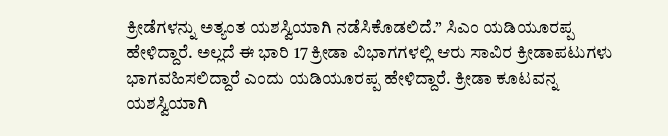ಕ್ರೀಡೆಗಳನ್ನು ಅತ್ಯಂತ ಯಶಸ್ವಿಯಾಗಿ ನಡೆಸಿಕೊಡಲಿದೆ.” ಸಿಎಂ ಯಡಿಯೂರಪ್ಪ ಹೇಳಿದ್ದಾರೆ. ಅಲ್ಲದೆ ಈ ಭಾರಿ 17 ಕ್ರೀಡಾ ವಿಭಾಗಗಳಲ್ಲಿ ಆರು ಸಾವಿರ ಕ್ರೀಡಾಪಟುಗಳು ಭಾಗವಹಿಸಲಿದ್ದಾರೆ ಎಂದು ಯಡಿಯೂರಪ್ಪ ಹೇಳಿದ್ದಾರೆ. ಕ್ರೀಡಾ ಕೂಟವನ್ನ ಯಶಸ್ವಿಯಾಗಿ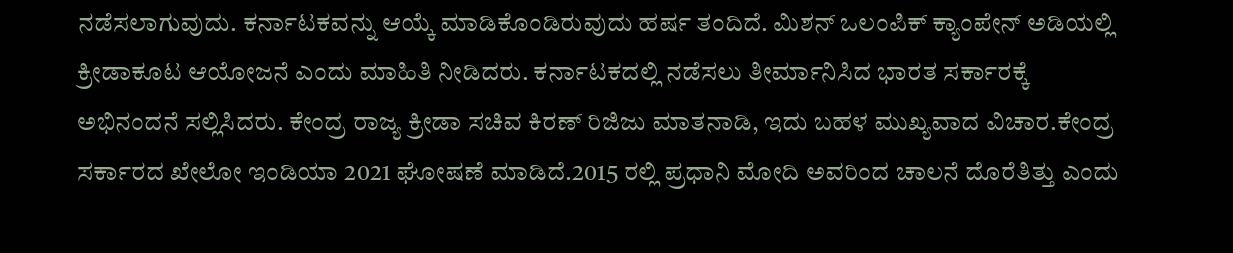ನಡೆಸಲಾಗುವುದು. ಕರ್ನಾಟಕವನ್ನು ಆಯ್ಕೆ ಮಾಡಿಕೊಂಡಿರುವುದು ಹರ್ಷ ತಂದಿದೆ. ಮಿಶನ್ ಒಲಂಪಿಕ್ ಕ್ಯಾಂಪೇನ್ ಅಡಿಯಲ್ಲಿ ಕ್ರೀಡಾಕೂಟ ಆಯೋಜನೆ ಎಂದು ಮಾಹಿತಿ ನೀಡಿದರು. ಕರ್ನಾಟಕದಲ್ಲಿ ನಡೆಸಲು ತೀರ್ಮಾನಿಸಿದ ಭಾರತ ಸರ್ಕಾರಕ್ಕೆ ಅಭಿನಂದನೆ ಸಲ್ಲಿಸಿದರು. ಕೇಂದ್ರ ರಾಜ್ಯ ಕ್ರೀಡಾ ಸಚಿವ ಕಿರಣ್ ರಿಜಿಜು ಮಾತನಾಡಿ, ಇದು ಬಹಳ ಮುಖ್ಯವಾದ ವಿಚಾರ.ಕೇಂದ್ರ ಸರ್ಕಾರದ ಖೇಲೋ ಇಂಡಿಯಾ 2021 ಘೋಷಣೆ ಮಾಡಿದೆ.2015 ರಲ್ಲಿ ಪ್ರಧಾನಿ ಮೋದಿ ಅವರಿಂದ ಚಾಲನೆ ದೊರೆತಿತ್ತು ಎಂದು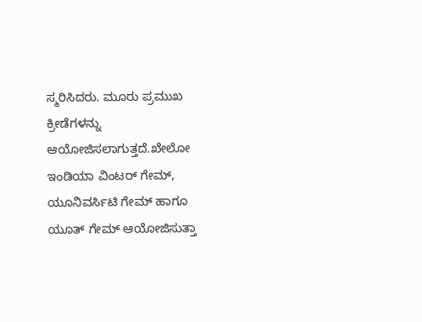ಸ್ಮರಿಸಿದರು. ಮೂರು ಪ್ರಮುಖ ಕ್ರೀಡೆಗಳನ್ನು ಆಯೋಜಿಸಲಾಗುತ್ತದೆ.ಖೇಲೋ ಇಂಡಿಯಾ ವಿಂಟರ್ ಗೇಮ್, ಯೂನಿವರ್ಸಿಟಿ ಗೇಮ್ ಹಾಗೂ ಯೂತ್ ಗೇಮ್ ಆಯೋಜಿಸುತ್ತಾ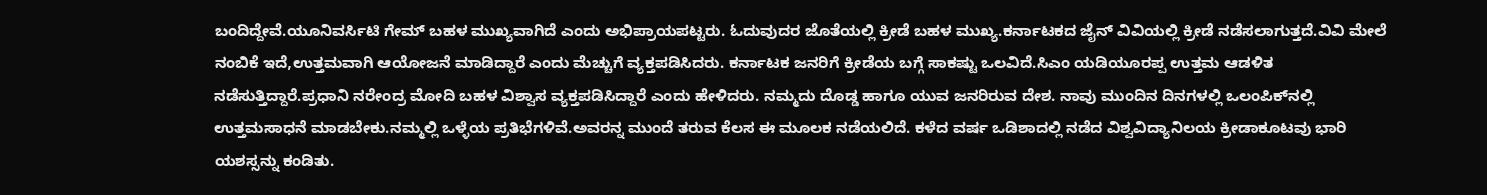ಬಂದಿದ್ದೇವೆ.ಯೂನಿವರ್ಸಿಟಿ ಗೇಮ್ ಬಹಳ ಮುಖ್ಯವಾಗಿದೆ ಎಂದು ಅಭಿಪ್ರಾಯಪಟ್ಟರು. ಓದುವುದರ ಜೊತೆಯಲ್ಲಿ ಕ್ರೀಡೆ ಬಹಳ ಮುಖ್ಯ.ಕರ್ನಾಟಕದ ಜೈನ್ ವಿವಿಯಲ್ಲಿ ಕ್ರೀಡೆ ನಡೆಸಲಾಗುತ್ತದೆ.ವಿವಿ ಮೇಲೆ ನಂಬಿಕೆ ಇದೆ,ಉತ್ತಮವಾಗಿ ಆಯೋಜನೆ ಮಾಡಿದ್ದಾರೆ ಎಂದು ಮೆಚ್ಚುಗೆ ವ್ಯಕ್ತಪಡಿಸಿದರು. ಕರ್ನಾಟಕ ಜನರಿಗೆ ಕ್ರೀಡೆಯ ಬಗ್ಗೆ ಸಾಕಷ್ಟು ಒಲವಿದೆ.ಸಿಎಂ ಯಡಿಯೂರಪ್ಪ ಉತ್ತಮ ಆಡಳಿತ ನಡೆಸುತ್ತಿದ್ದಾರೆ.ಪ್ರಧಾನಿ ನರೇಂದ್ರ ಮೋದಿ ಬಹಳ ವಿಶ್ವಾಸ ವ್ಯಕ್ತಪಡಿಸಿದ್ದಾರೆ ಎಂದು ಹೇಳಿದರು. ನಮ್ಮದು ದೊಡ್ಡ ಹಾಗೂ ಯುವ ಜನರಿರುವ ದೇಶ. ನಾವು ಮುಂದಿನ ದಿನಗಳಲ್ಲಿ ಒಲಂಪಿಕ್‌ನಲ್ಲಿ ಉತ್ತಮ‌ಸಾಧನೆ ಮಾಡಬೇಕು.ನಮ್ಮಲ್ಲಿ ಒಳ್ಳೆಯ ಪ್ರತಿಭೆಗಳಿವೆ.ಅವರನ್ನ ಮುಂದೆ ತರುವ ಕೆಲಸ ಈ ಮೂಲಕ ನಡೆಯಲಿದೆ. ಕಳೆದ ವರ್ಷ ಒಡಿಶಾದಲ್ಲಿ ನಡೆದ ವಿಶ್ವವಿದ್ಯಾನಿಲಯ ಕ್ರೀಡಾಕೂಟವು ಭಾರಿ ಯಶಸ್ಸನ್ನು ಕಂಡಿತು.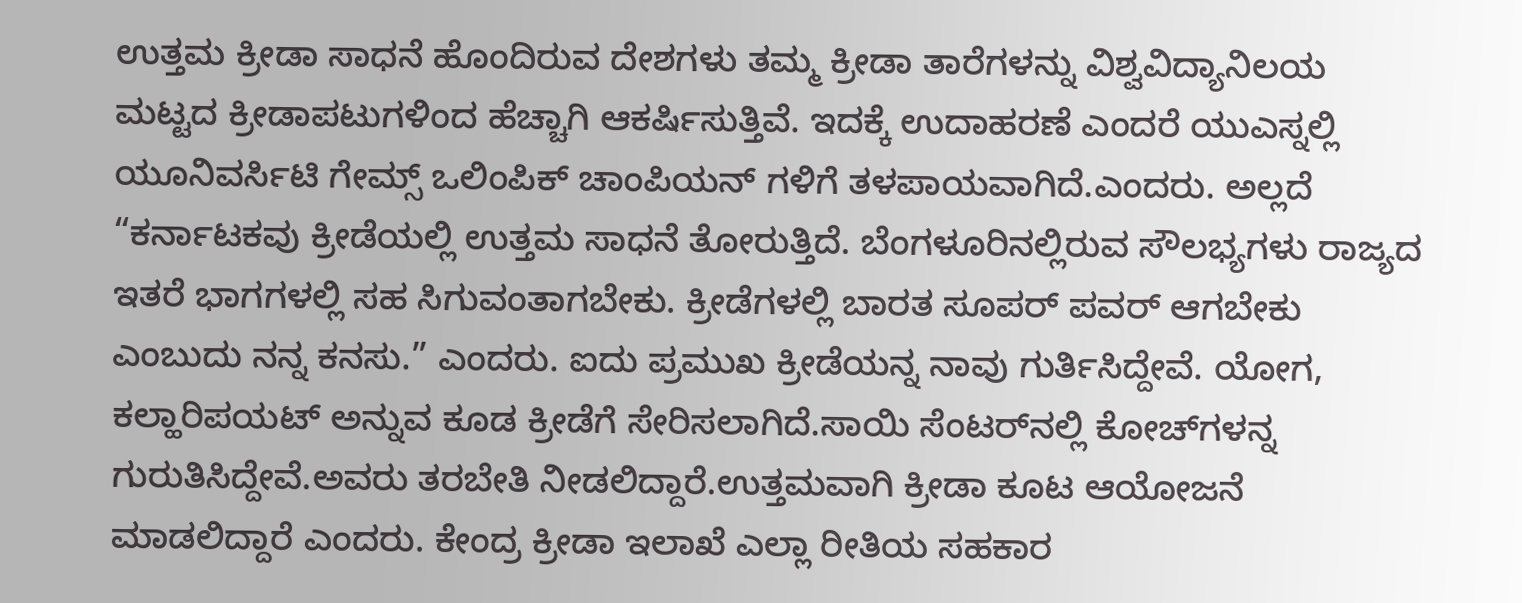ಉತ್ತಮ ಕ್ರೀಡಾ ಸಾಧನೆ ಹೊಂದಿರುವ ದೇಶಗಳು ತಮ್ಮ ಕ್ರೀಡಾ ತಾರೆಗಳನ್ನು ವಿಶ್ವವಿದ್ಯಾನಿಲಯ ಮಟ್ಟದ ಕ್ರೀಡಾಪಟುಗಳಿಂದ ಹೆಚ್ಚಾಗಿ ಆಕರ್ಷಿಸುತ್ತಿವೆ. ಇದಕ್ಕೆ ಉದಾಹರಣೆ ಎಂದರೆ ಯುಎಸ್ನಲ್ಲಿ ಯೂನಿವರ್ಸಿಟಿ ಗೇಮ್ಸ್ ಒಲಿಂಪಿಕ್ ಚಾಂಪಿಯನ್ ಗಳಿಗೆ ತಳಪಾಯವಾಗಿದೆ.ಎಂದರು. ಅಲ್ಲದೆ “ಕರ್ನಾಟಕವು ಕ್ರೀಡೆಯಲ್ಲಿ ಉತ್ತಮ ಸಾಧನೆ ತೋರುತ್ತಿದೆ. ಬೆಂಗಳೂರಿನಲ್ಲಿರುವ ಸೌಲಭ್ಯಗಳು ರಾಜ್ಯದ ಇತರೆ ಭಾಗಗಳಲ್ಲಿ ಸಹ ಸಿಗುವಂತಾಗಬೇಕು. ಕ್ರೀಡೆಗಳಲ್ಲಿ ಬಾರತ ಸೂಪರ್ ಪವರ್ ಆಗಬೇಕು ಎಂಬುದು ನನ್ನ ಕನಸು.” ಎಂದರು. ಐದು ಪ್ರಮುಖ ಕ್ರೀಡೆಯನ್ನ ನಾವು ಗುರ್ತಿಸಿದ್ದೇವೆ. ಯೋಗ, ಕಲ್ಹಾರಿಪಯಟ್ ಅನ್ನುವ ಕೂಡ ಕ್ರೀಡೆಗೆ ಸೇರಿಸಲಾಗಿದೆ.ಸಾಯಿ ಸೆಂಟರ್‌ನಲ್ಲಿ ಕೋಚ್‌ಗಳನ್ನ ಗುರುತಿಸಿದ್ದೇವೆ.ಅವರು ತರಬೇತಿ ನೀಡಲಿದ್ದಾರೆ.ಉತ್ತಮವಾಗಿ ಕ್ರೀಡಾ ಕೂಟ ಆಯೋಜನೆ ಮಾಡಲಿದ್ದಾರೆ ಎಂದರು. ಕೇಂದ್ರ ಕ್ರೀಡಾ ಇಲಾಖೆ ಎಲ್ಲಾ ರೀತಿಯ ಸಹಕಾರ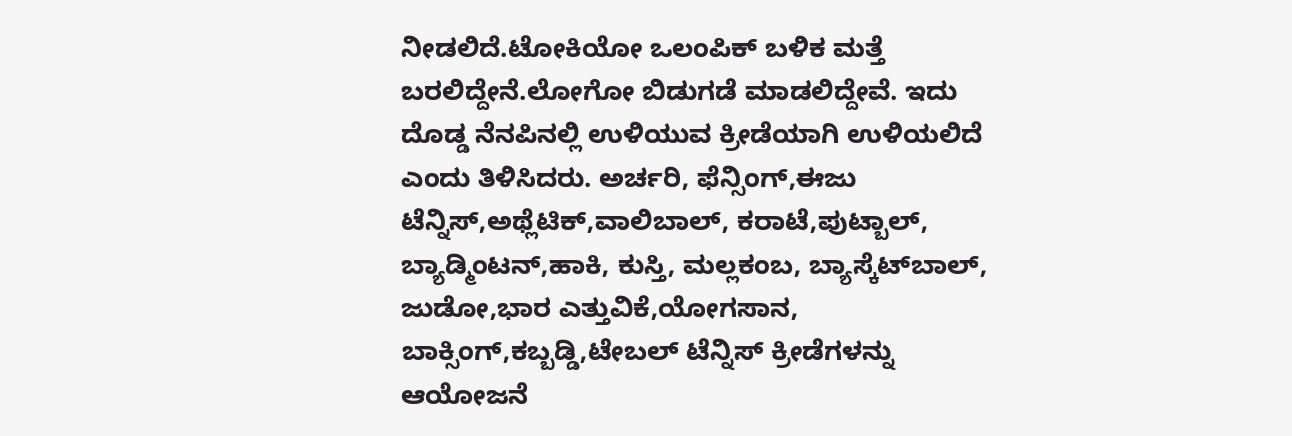ನೀಡಲಿದೆ.ಟೋಕಿಯೋ ಒಲಂಪಿಕ್ ಬಳಿಕ ಮತ್ತೆ ಬರಲಿದ್ದೇನೆ.ಲೋಗೋ ಬಿಡುಗಡೆ ಮಾಡಲಿದ್ದೇವೆ. ಇದು ದೊಡ್ಡ ನೆನಪಿನಲ್ಲಿ ಉಳಿಯುವ ಕ್ರೀಡೆಯಾಗಿ ಉಳಿಯಲಿದೆ ಎಂದು ತಿಳಿಸಿದರು. ಅರ್ಚರಿ, ಫೆನ್ಸಿಂಗ್,ಈಜು ಟೆನ್ನಿಸ್,ಅಥ್ಲೆಟಿಕ್,ವಾಲಿಬಾಲ್, ಕರಾಟೆ,ಪುಟ್ಬಾಲ್, ಬ್ಯಾಡ್ಮಿಂಟನ್,ಹಾಕಿ, ಕುಸ್ತಿ, ಮಲ್ಲಕಂಬ, ಬ್ಯಾಸ್ಕೆಟ್‌ಬಾಲ್‌, ಜುಡೋ,ಭಾರ ಎತ್ತುವಿಕೆ,ಯೋಗಸಾನ, ಬಾಕ್ಸಿಂಗ್,ಕಬ್ಬಡ್ಡಿ,ಟೇಬಲ್ ಟೆನ್ನಿಸ್ ಕ್ರೀಡೆಗಳನ್ನು ಆಯೋಜನೆ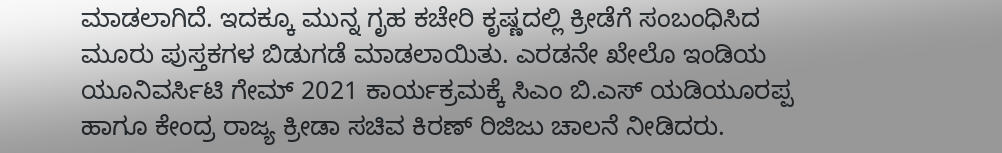ಮಾಡಲಾಗಿದೆ. ಇದಕ್ಕೂ ಮುನ್ನ ಗೃಹ ಕಚೇರಿ ಕೃಷ್ಣದಲ್ಲಿ‌ ಕ್ರೀಡೆಗೆ ಸಂಬಂಧಿಸಿದ ಮೂರು ಪುಸ್ತಕಗಳ ಬಿಡುಗಡೆ ಮಾಡಲಾಯಿತು. ಎರಡನೇ ಖೇಲೊ ಇಂಡಿಯ ಯೂನಿವರ್ಸಿಟಿ ಗೇಮ್ 2021 ಕಾರ್ಯಕ್ರಮಕ್ಕೆ ಸಿಎಂ ಬಿ.ಎಸ್ ಯಡಿಯೂರಪ್ಪ ಹಾಗೂ ಕೇಂದ್ರ ರಾಜ್ಯ ಕ್ರೀಡಾ ಸಚಿವ ಕಿರಣ್ ರಿಜಿಜು ಚಾಲನೆ ನೀಡಿದರು.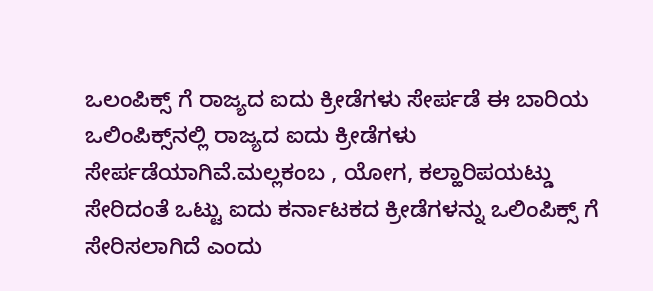ಒಲಂಪಿಕ್ಸ್ ಗೆ ರಾಜ್ಯದ ಐದು ಕ್ರೀಡೆಗಳು ಸೇರ್ಪಡೆ ಈ ಬಾರಿಯ ಒಲಿಂಪಿಕ್ಸ್‌ನಲ್ಲಿ ರಾಜ್ಯದ ಐದು ಕ್ರೀಡೆಗಳು ಸೇರ್ಪಡೆಯಾಗಿವೆ.ಮಲ್ಲಕಂಬ , ಯೋಗ, ಕಲ್ಹಾರಿಪಯಟ್ಡು ಸೇರಿದಂತೆ ಒಟ್ಟು ಐದು ಕರ್ನಾಟಕದ ಕ್ರೀಡೆಗಳನ್ನು ಒಲಿಂಪಿಕ್ಸ್ ಗೆ ಸೇರಿಸಲಾಗಿದೆ ಎಂದು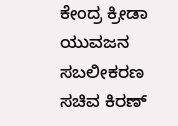ಕೇಂದ್ರ ಕ್ರೀಡಾ ಯುವಜನ ಸಬಲೀಕರಣ ಸಚಿವ ಕಿರಣ್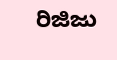ರಿಜಿಜು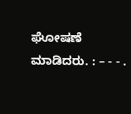ಘೋಷಣೆ ಮಾಡಿದರು. : – - - .